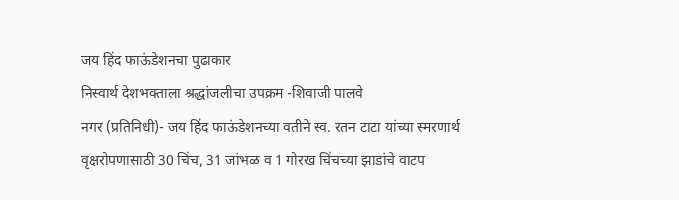जय हिंद फाऊंडेशनचा पुढाकार
निस्वार्थ देशभक्ताला श्रद्धांजलीचा उपक्रम -शिवाजी पालवे
नगर (प्रतिनिधी)- जय हिंद फाऊंडेशनच्या वतीने स्व. रतन टाटा यांच्या स्मरणार्थ वृक्षरोपणासाठी 30 चिंच, 31 जांभळ व 1 गोरख चिंचच्या झाडांचे वाटप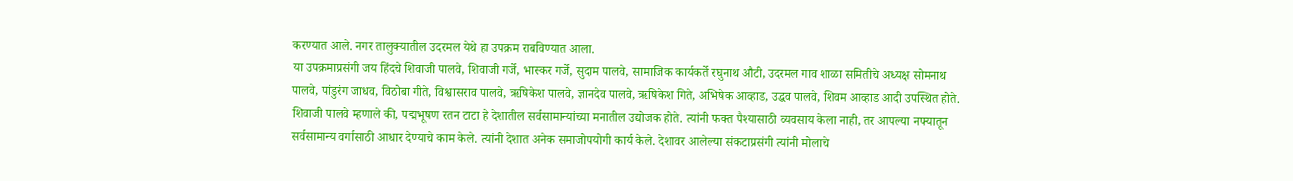करण्यात आले. नगर तालुक्यातील उदरमल येथे हा उपक्रम राबविण्यात आला.
या उपक्रमाप्रसंगी जय हिंदचे शिवाजी पालवे, शिवाजी गर्जे, भास्कर गर्जे, सुदाम पालवे, सामाजिक कार्यकर्ते रघुनाथ औटी, उदरमल गाव शाळा समितीचे अध्यक्ष सोमनाथ पालवे, पांडुरंग जाधव, विठोबा गीते, विश्वासराव पालवे, ऋषिकेश पालवे, ज्ञानदेव पालवे, ऋषिकेश गिते, अभिषेक आव्हाड, उद्धव पालवे, शिवम आव्हाड आदी उपस्थित होते.
शिवाजी पालवे म्हणाले की, पद्मभूषण रतन टाटा हे देशातील सर्वसामान्यांच्या मनातील उद्योजक होते. त्यांनी फक्त पैश्यासाठी व्यवसाय केला नाही, तर आपल्या नफ्यातून सर्वसामान्य वर्गासाठी आधार देण्याचे काम केले. त्यांनी देशात अनेक समाजोपयोगी कार्य केले. देशावर आलेल्या संकटाप्रसंगी त्यांनी मोलाचे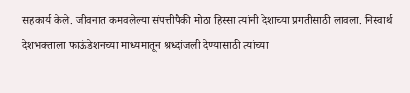सहकार्य केले. जीवनात कमवलेल्या संपत्तीपैकी मोठा हिस्सा त्यांनी देशाच्या प्रगतीसाठी लावला. निस्वार्थ देशभक्ताला फाऊंडेशनच्या माध्यमातून श्रध्दांजली देण्यासाठी त्यांच्या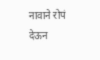नावाने रोपं देऊन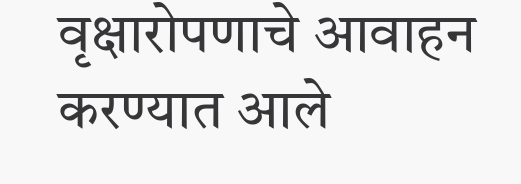वृक्षारोपणाचे आवाहन करण्यात आले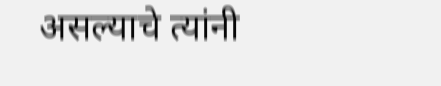असल्याचे त्यांनी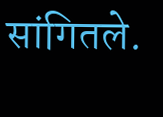सांगितले.